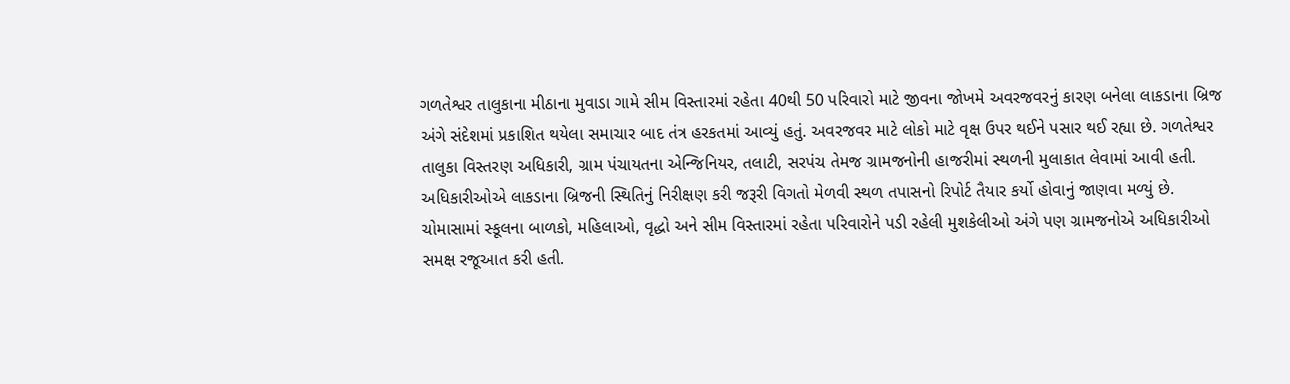ગળતેશ્વર તાલુકાના મીઠાના મુવાડા ગામે સીમ વિસ્તારમાં રહેતા 40થી 50 પરિવારો માટે જીવના જોખમે અવરજવરનું કારણ બનેલા લાકડાના બ્રિજ અંગે સંદેશમાં પ્રકાશિત થયેલા સમાચાર બાદ તંત્ર હરકતમાં આવ્યું હતું. અવરજવર માટે લોકો માટે વૃક્ષ ઉપર થઈને પસાર થઈ રહ્યા છે. ગળતેશ્વર તાલુકા વિસ્તરણ અધિકારી, ગ્રામ પંચાયતના એન્જિનિયર, તલાટી, સરપંચ તેમજ ગ્રામજનોની હાજરીમાં સ્થળની મુલાકાત લેવામાં આવી હતી. અધિકારીઓએ લાકડાના બ્રિજની સ્થિતિનું નિરીક્ષણ કરી જરૂરી વિગતો મેળવી સ્થળ તપાસનો રિપોર્ટ તૈયાર કર્યો હોવાનું જાણવા મળ્યું છે. ચોમાસામાં સ્કૂલના બાળકો, મહિલાઓ, વૃદ્ધો અને સીમ વિસ્તારમાં રહેતા પરિવારોને પડી રહેલી મુશકેલીઓ અંગે પણ ગ્રામજનોએ અધિકારીઓ સમક્ષ રજૂઆત કરી હતી.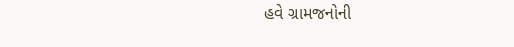હવે ગ્રામજનોની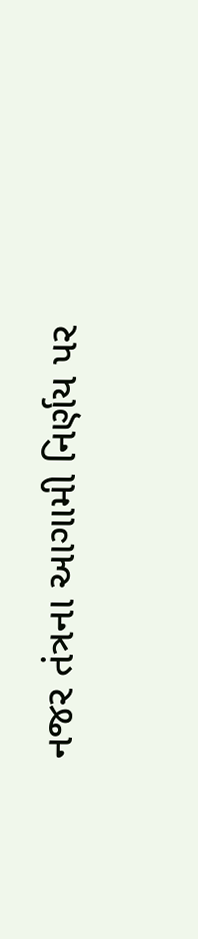નજર તંત્રના આગામી નિર્ણય પર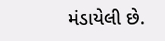મંડાયેલી છે.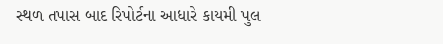સ્થળ તપાસ બાદ રિપોર્ટના આધારે કાયમી પુલ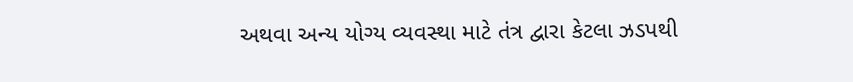અથવા અન્ય યોગ્ય વ્યવસ્થા માટે તંત્ર દ્વારા કેટલા ઝડપથી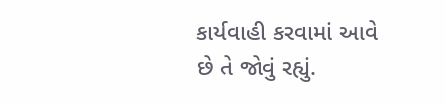કાર્યવાહી કરવામાં આવે છે તે જોવું રહ્યું.